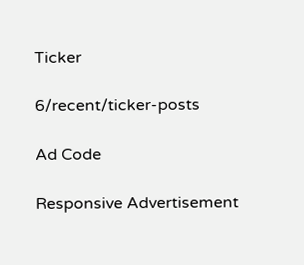Ticker

6/recent/ticker-posts

Ad Code

Responsive Advertisement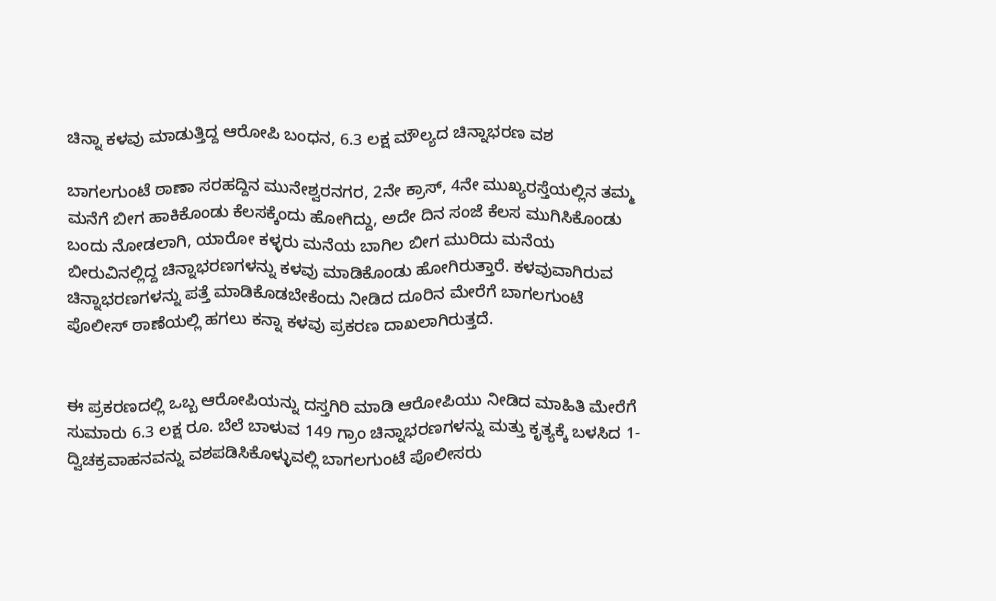ಚಿನ್ನಾ ಕಳವು ಮಾಡುತ್ತಿದ್ದ ಆರೋಪಿ ಬಂಧನ, 6.3 ಲಕ್ಷ ಮೌಲ್ಯದ ಚಿನ್ನಾಭರಣ ವಶ

ಬಾಗಲಗುಂಟೆ ಠಾಣಾ ಸರಹದ್ದಿನ ಮುನೇಶ್ವರನಗರ, 2ನೇ ಕ್ರಾಸ್, 4ನೇ ಮುಖ್ಯರಸ್ತೆಯಲ್ಲಿನ ತಮ್ಮ ಮನೆಗೆ ಬೀಗ ಹಾಕಿಕೊಂಡು ಕೆಲಸಕ್ಕೆಂದು ಹೋಗಿದ್ದು, ಅದೇ ದಿನ ಸಂಜೆ ಕೆಲಸ ಮುಗಿಸಿಕೊಂಡು ಬಂದು ನೋಡಲಾಗಿ, ಯಾರೋ ಕಳ್ಳರು ಮನೆಯ ಬಾಗಿಲ ಬೀಗ ಮುರಿದು ಮನೆಯ ಬೀರುವಿನಲ್ಲಿದ್ದ ಚಿನ್ನಾಭರಣಗಳನ್ನು ಕಳವು ಮಾಡಿಕೊಂಡು ಹೋಗಿರುತ್ತಾರೆ. ಕಳವುವಾಗಿರುವ ಚಿನ್ನಾಭರಣಗಳನ್ನು ಪತ್ತೆ ಮಾಡಿಕೊಡಬೇಕೆಂದು ನೀಡಿದ ದೂರಿನ ಮೇರೆಗೆ ಬಾಗಲಗುಂಟೆ ಪೊಲೀಸ್ ಠಾಣೆಯಲ್ಲಿ ಹಗಲು ಕನ್ನಾ ಕಳವು ಪ್ರಕರಣ ದಾಖಲಾಗಿರುತ್ತದೆ.


ಈ ಪ್ರಕರಣದಲ್ಲಿ ಒಬ್ಬ ಆರೋಪಿಯನ್ನು ದಸ್ತಗಿರಿ ಮಾಡಿ ಆರೋಪಿಯು ನೀಡಿದ ಮಾಹಿತಿ ಮೇರೆಗೆ ಸುಮಾರು 6.3 ಲಕ್ಷ ರೂ. ಬೆಲೆ ಬಾಳುವ 149 ಗ್ರಾಂ ಚಿನ್ನಾಭರಣಗಳನ್ನು ಮತ್ತು ಕೃತ್ಯಕ್ಕೆ ಬಳಸಿದ 1-ದ್ವಿಚಕ್ರವಾಹನವನ್ನು ವಶಪಡಿಸಿಕೊಳ್ಳುವಲ್ಲಿ ಬಾಗಲಗುಂಟೆ ಪೊಲೀಸರು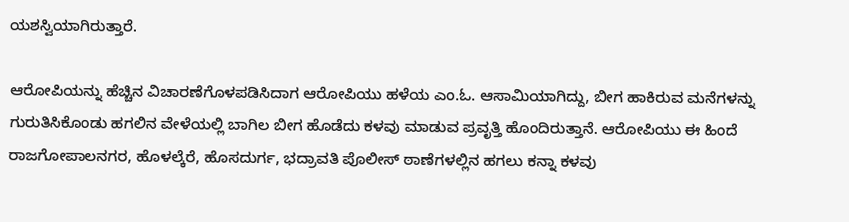ಯಶಸ್ವಿಯಾಗಿರುತ್ತಾರೆ.

ಆರೋಪಿಯನ್ನು ಹೆಚ್ಚಿನ ವಿಚಾರಣೆಗೊಳಪಡಿಸಿದಾಗ ಆರೋಪಿಯು ಹಳೆಯ ಎಂ.ಓ. ಆಸಾಮಿಯಾಗಿದ್ದು, ಬೀಗ ಹಾಕಿರುವ ಮನೆಗಳನ್ನು ಗುರುತಿಸಿಕೊಂಡು ಹಗಲಿನ ವೇಳೆಯಲ್ಲಿ ಬಾಗಿಲ ಬೀಗ ಹೊಡೆದು ಕಳವು ಮಾಡುವ ಪ್ರವೃತ್ತಿ ಹೊಂದಿರುತ್ತಾನೆ. ಆರೋಪಿಯು ಈ ಹಿಂದೆ ರಾಜಗೋಪಾಲನಗರ, ಹೊಳಲ್ಕೆರೆ, ಹೊಸದುರ್ಗ, ಭದ್ರಾವತಿ ಪೊಲೀಸ್ ಠಾಣೆಗಳಲ್ಲಿನ ಹಗಲು ಕನ್ನಾ ಕಳವು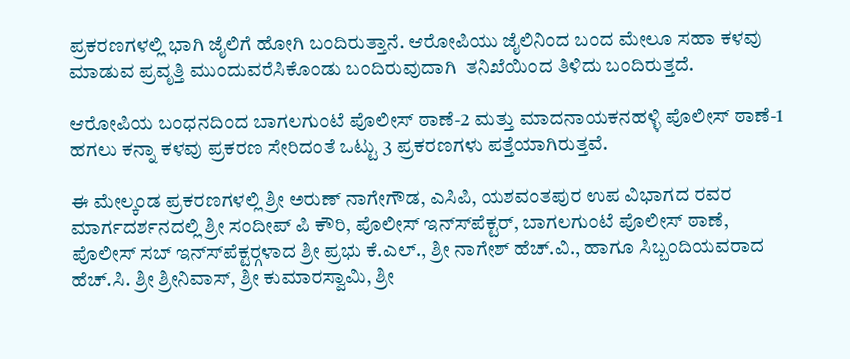ಪ್ರಕರಣಗಳಲ್ಲಿ ಭಾಗಿ ಜೈಲಿಗೆ ಹೋಗಿ ಬಂದಿರುತ್ತಾನೆ. ಆರೋಪಿಯು ಜೈಲಿನಿಂದ ಬಂದ ಮೇಲೂ ಸಹಾ ಕಳವು ಮಾಡುವ ಪ್ರವೃತ್ತಿ ಮುಂದುವರೆಸಿಕೊಂಡು ಬಂದಿರುವುದಾಗಿ  ತನಿಖೆಯಿಂದ ತಿಳಿದು ಬಂದಿರುತ್ತದೆ.

ಆರೋಪಿಯ ಬಂಧನದಿಂದ ಬಾಗಲಗುಂಟೆ ಪೊಲೀಸ್ ಠಾಣೆ-2 ಮತ್ತು ಮಾದನಾಯಕನಹಳ್ಳಿ ಪೊಲೀಸ್ ಠಾಣೆ-1 ಹಗಲು ಕನ್ನಾ ಕಳವು ಪ್ರಕರಣ ಸೇರಿದಂತೆ ಒಟ್ಟು 3 ಪ್ರಕರಣಗಳು ಪತ್ತೆಯಾಗಿರುತ್ತವೆ.

ಈ ಮೇಲ್ಕಂಡ ಪ್ರಕರಣಗಳಲ್ಲಿ ಶ್ರೀ ಅರುಣ್ ನಾಗೇಗೌಡ, ಎಸಿಪಿ, ಯಶವಂತಪುರ ಉಪ ವಿಭಾಗದ ರವರ ಮಾರ್ಗದರ್ಶನದಲ್ಲಿ ಶ್ರೀ ಸಂದೀಪ್ ಪಿ ಕೌರಿ, ಪೊಲೀಸ್ ಇನ್ಸ್‍ಪೆಕ್ಟರ್, ಬಾಗಲಗುಂಟೆ ಪೊಲೀಸ್ ಠಾಣೆ, ಪೊಲೀಸ್ ಸಬ್ ಇನ್ಸ್‍ಪೆಕ್ಟರ್‍ಗಳಾದ ಶ್ರೀ ಪ್ರಭು ಕೆ.ಎಲ್., ಶ್ರೀ ನಾಗೇಶ್ ಹೆಚ್.ವಿ., ಹಾಗೂ ಸಿಬ್ಬಂದಿಯವರಾದ ಹೆಚ್.ಸಿ. ಶ್ರೀ ಶ್ರೀನಿವಾಸ್, ಶ್ರೀ ಕುಮಾರಸ್ವಾಮಿ, ಶ್ರೀ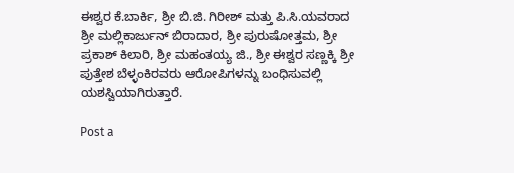ಈಶ್ವರ ಕೆ.ಬಾರ್ಕಿ, ಶ್ರೀ ಬಿ.ಜಿ. ಗಿರೀಶ್ ಮತ್ತು ಪಿ.ಸಿ.ಯವರಾದ ಶ್ರೀ ಮಲ್ಲಿಕಾರ್ಜುನ್ ಬಿರಾದಾರ, ಶ್ರೀ ಪುರುಷೋತ್ತಮ, ಶ್ರೀ ಪ್ರಕಾಶ್ ಕಿಲಾರಿ, ಶ್ರೀ ಮಹಂತಯ್ಯ ಜಿ., ಶ್ರೀ ಈಶ್ವರ ಸಣ್ಣಕ್ಕಿ ಶ್ರೀ ಪುತ್ತೇಶ ಬೆಳ್ಳಂಕಿರವರು ಆರೋಪಿಗಳನ್ನು ಬಂಧಿಸುವಲ್ಲಿ ಯಶಸ್ವಿಯಾಗಿರುತ್ತಾರೆ.

Post a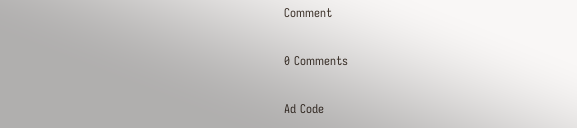Comment

0 Comments

Ad Code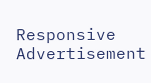Responsive Advertisement